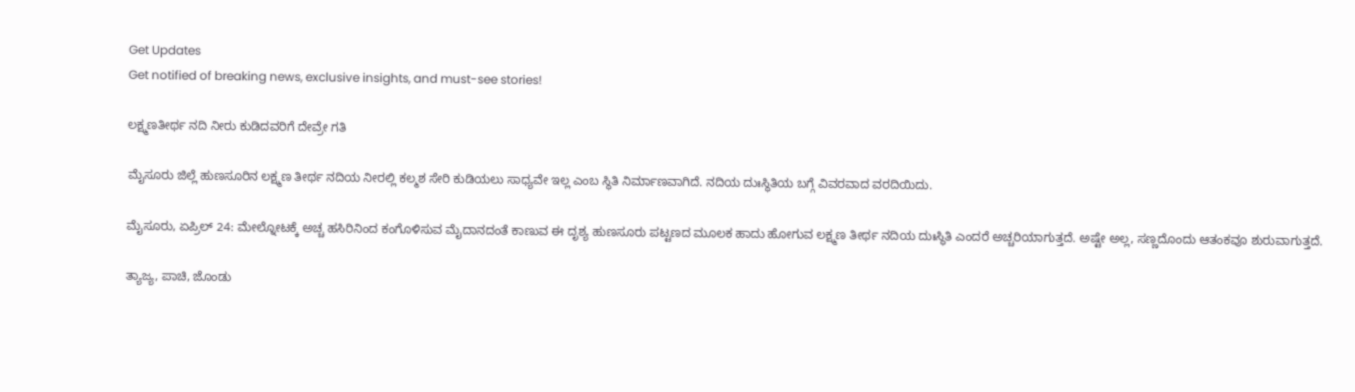Get Updates
Get notified of breaking news, exclusive insights, and must-see stories!

ಲಕ್ಷ್ಮಣತೀರ್ಥ ನದಿ ನೀರು ಕುಡಿದವರಿಗೆ ದೇವ್ರೇ ಗತಿ

ಮೈಸೂರು ಜಿಲ್ಲೆ ಹುಣಸೂರಿನ ಲಕ್ಷ್ಮಣ ತೀರ್ಥ ನದಿಯ ನೀರಲ್ಲಿ ಕಲ್ಮಶ ಸೇರಿ ಕುಡಿಯಲು ಸಾಧ್ಯವೇ ಇಲ್ಲ ಎಂಬ ಸ್ಥಿತಿ ನಿರ್ಮಾಣವಾಗಿದೆ. ನದಿಯ ದುಃಸ್ಥಿತಿಯ ಬಗ್ಗೆ ವಿವರವಾದ ವರದಿಯಿದು.

ಮೈಸೂರು, ಏಪ್ರಿಲ್ 24: ಮೇಲ್ನೋಟಕ್ಕೆ ಅಚ್ಚ ಹಸಿರಿನಿಂದ ಕಂಗೊಳಿಸುವ ಮೈದಾನದಂತೆ ಕಾಣುವ ಈ ದೃಶ್ಯ ಹುಣಸೂರು ಪಟ್ಟಣದ ಮೂಲಕ ಹಾದು ಹೋಗುವ ಲಕ್ಷ್ಮಣ ತೀರ್ಥ ನದಿಯ ದುಃಸ್ಥಿತಿ ಎಂದರೆ ಅಚ್ಚರಿಯಾಗುತ್ತದೆ. ಅಷ್ಟೇ ಅಲ್ಲ, ಸಣ್ಣದೊಂದು ಆತಂಕವೂ ಶುರುವಾಗುತ್ತದೆ.

ತ್ಯಾಜ್ಯ, ಪಾಚಿ, ಜೊಂಡು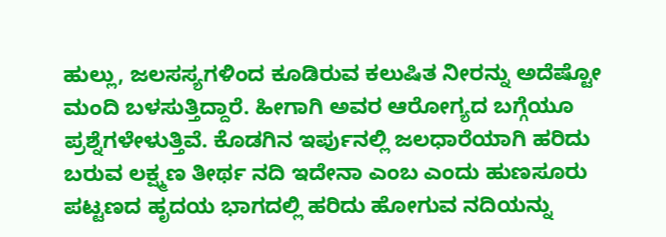ಹುಲ್ಲು, ಜಲಸಸ್ಯಗಳಿಂದ ಕೂಡಿರುವ ಕಲುಷಿತ ನೀರನ್ನು ಅದೆಷ್ಟೋ ಮಂದಿ ಬಳಸುತ್ತಿದ್ದಾರೆ. ಹೀಗಾಗಿ ಅವರ ಆರೋಗ್ಯದ ಬಗ್ಗೆಯೂ ಪ್ರಶ್ನೆಗಳೇಳುತ್ತಿವೆ. ಕೊಡಗಿನ ಇರ್ಪುನಲ್ಲಿ ಜಲಧಾರೆಯಾಗಿ ಹರಿದು ಬರುವ ಲಕ್ಷ್ಮಣ ತೀರ್ಥ ನದಿ ಇದೇನಾ ಎಂಬ ಎಂದು ಹುಣಸೂರು ಪಟ್ಟಣದ ಹೃದಯ ಭಾಗದಲ್ಲಿ ಹರಿದು ಹೋಗುವ ನದಿಯನ್ನು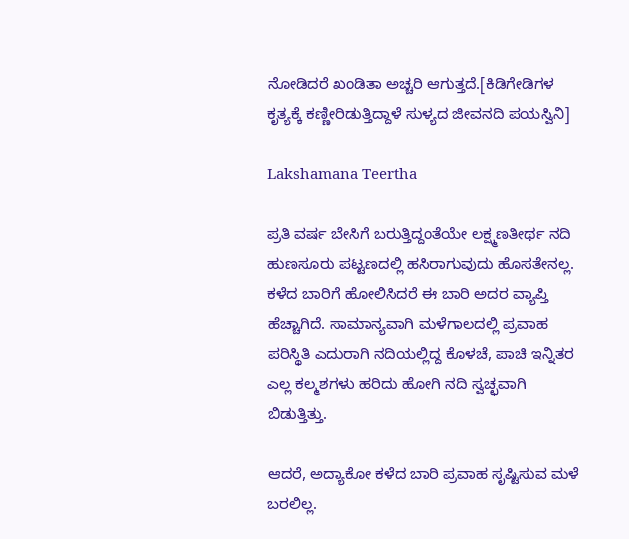ನೋಡಿದರೆ ಖಂಡಿತಾ ಅಚ್ಚರಿ ಆಗುತ್ತದೆ.[ಕಿಡಿಗೇಡಿಗಳ ಕೃತ್ಯಕ್ಕೆ ಕಣ್ಣೀರಿಡುತ್ತಿದ್ದಾಳೆ ಸುಳ್ಯದ ಜೀವನದಿ ಪಯಸ್ವಿನಿ]

Lakshamana Teertha

ಪ್ರತಿ ವರ್ಷ ಬೇಸಿಗೆ ಬರುತ್ತಿದ್ದಂತೆಯೇ ಲಕ್ಷ್ಮಣತೀರ್ಥ ನದಿ ಹುಣಸೂರು ಪಟ್ಟಣದಲ್ಲಿ ಹಸಿರಾಗುವುದು ಹೊಸತೇನಲ್ಲ. ಕಳೆದ ಬಾರಿಗೆ ಹೋಲಿಸಿದರೆ ಈ ಬಾರಿ ಅದರ ವ್ಯಾಪ್ತಿ ಹೆಚ್ಚಾಗಿದೆ. ಸಾಮಾನ್ಯವಾಗಿ ಮಳೆಗಾಲದಲ್ಲಿ ಪ್ರವಾಹ ಪರಿಸ್ಥಿತಿ ಎದುರಾಗಿ ನದಿಯಲ್ಲಿದ್ದ ಕೊಳಚೆ, ಪಾಚಿ ಇನ್ನಿತರ ಎಲ್ಲ ಕಲ್ಮಶಗಳು ಹರಿದು ಹೋಗಿ ನದಿ ಸ್ವಚ್ಛವಾಗಿ ಬಿಡುತ್ತಿತ್ತು.

ಆದರೆ, ಅದ್ಯಾಕೋ ಕಳೆದ ಬಾರಿ ಪ್ರವಾಹ ಸೃಷ್ಟಿಸುವ ಮಳೆ ಬರಲಿಲ್ಲ.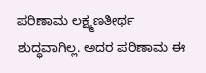ಪರಿಣಾಮ ಲಕ್ಷ್ಮಣತೀರ್ಥ ಶುದ್ಧವಾಗಿಲ್ಲ. ಅದರ ಪರಿಣಾಮ ಈ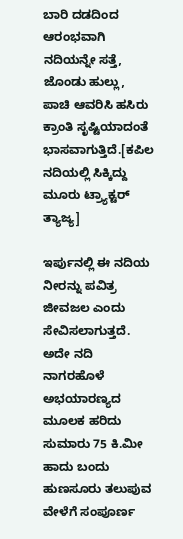ಬಾರಿ ದಡದಿಂದ ಆರಂಭವಾಗಿ ನದಿಯನ್ನೇ ಸತ್ತೆ, ಜೊಂಡು ಹುಲ್ಲು, ಪಾಚಿ ಆವರಿಸಿ ಹಸಿರು ಕ್ರಾಂತಿ ಸೃಷ್ಟಿಯಾದಂತೆ ಭಾಸವಾಗುತ್ತಿದೆ.[ಕಪಿಲ ನದಿಯಲ್ಲಿ ಸಿಕ್ಕಿದ್ದು ಮೂರು ಟ್ರ್ಯಾಕ್ಟರ್ ತ್ಯಾಜ್ಯ]

ಇರ್ಪುನಲ್ಲಿ ಈ ನದಿಯ ನೀರನ್ನು ಪವಿತ್ರ ಜೀವಜಲ ಎಂದು ಸೇವಿಸಲಾಗುತ್ತದೆ. ಅದೇ ನದಿ ನಾಗರಹೊಳೆ ಅಭಯಾರಣ್ಯದ ಮೂಲಕ ಹರಿದು ಸುಮಾರು 75 ಕಿ.ಮೀ ಹಾದು ಬಂದು ಹುಣಸೂರು ತಲುಪುವ ವೇಳೆಗೆ ಸಂಪೂರ್ಣ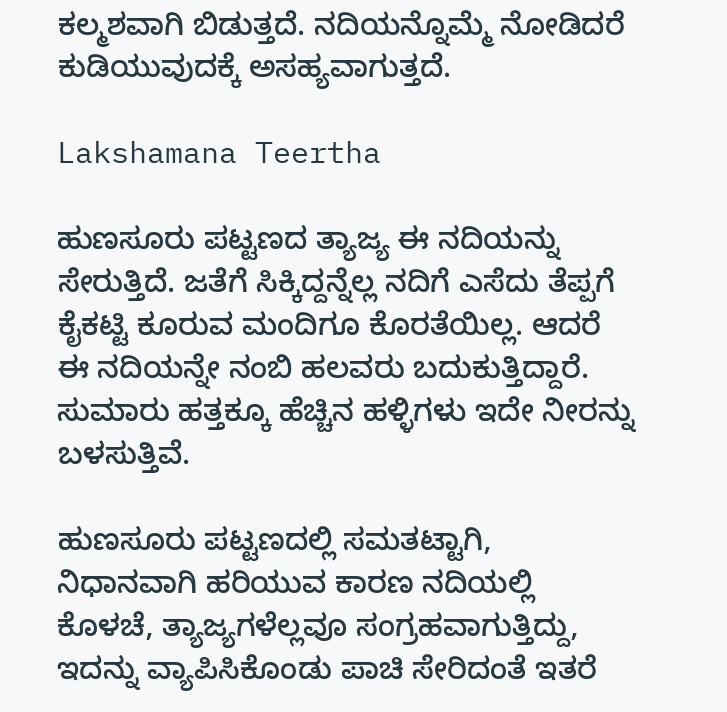ಕಲ್ಮಶವಾಗಿ ಬಿಡುತ್ತದೆ. ನದಿಯನ್ನೊಮ್ಮೆ ನೋಡಿದರೆ ಕುಡಿಯುವುದಕ್ಕೆ ಅಸಹ್ಯವಾಗುತ್ತದೆ.

Lakshamana Teertha

ಹುಣಸೂರು ಪಟ್ಟಣದ ತ್ಯಾಜ್ಯ ಈ ನದಿಯನ್ನು ಸೇರುತ್ತಿದೆ. ಜತೆಗೆ ಸಿಕ್ಕಿದ್ದನ್ನೆಲ್ಲ ನದಿಗೆ ಎಸೆದು ತೆಪ್ಪಗೆ ಕೈಕಟ್ಟಿ ಕೂರುವ ಮಂದಿಗೂ ಕೊರತೆಯಿಲ್ಲ. ಆದರೆ ಈ ನದಿಯನ್ನೇ ನಂಬಿ ಹಲವರು ಬದುಕುತ್ತಿದ್ದಾರೆ. ಸುಮಾರು ಹತ್ತಕ್ಕೂ ಹೆಚ್ಚಿನ ಹಳ್ಳಿಗಳು ಇದೇ ನೀರನ್ನು ಬಳಸುತ್ತಿವೆ.

ಹುಣಸೂರು ಪಟ್ಟಣದಲ್ಲಿ ಸಮತಟ್ಟಾಗಿ, ನಿಧಾನವಾಗಿ ಹರಿಯುವ ಕಾರಣ ನದಿಯಲ್ಲಿ ಕೊಳಚೆ, ತ್ಯಾಜ್ಯಗಳೆಲ್ಲವೂ ಸಂಗ್ರಹವಾಗುತ್ತಿದ್ದು, ಇದನ್ನು ವ್ಯಾಪಿಸಿಕೊಂಡು ಪಾಚಿ ಸೇರಿದಂತೆ ಇತರೆ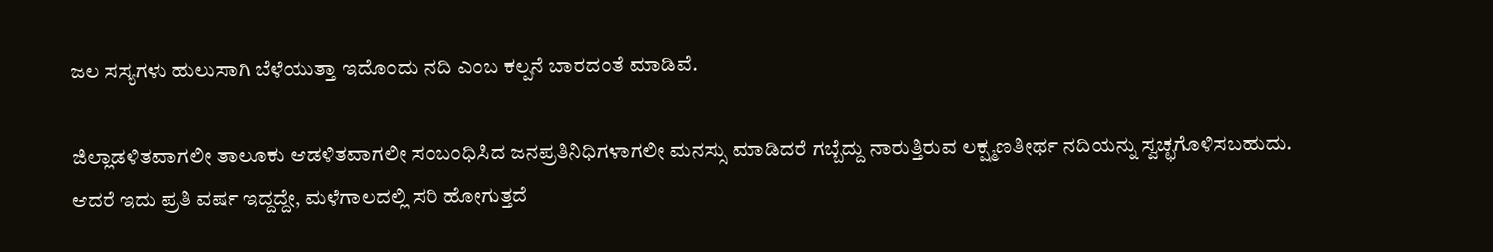ಜಲ ಸಸ್ಯಗಳು ಹುಲುಸಾಗಿ ಬೆಳೆಯುತ್ತಾ ಇದೊಂದು ನದಿ ಎಂಬ ಕಲ್ಪನೆ ಬಾರದಂತೆ ಮಾಡಿವೆ.

ಜಿಲ್ಲಾಡಳಿತವಾಗಲೀ ತಾಲೂಕು ಆಡಳಿತವಾಗಲೀ ಸಂಬಂಧಿಸಿದ ಜನಪ್ರತಿನಿಧಿಗಳಾಗಲೀ ಮನಸ್ಸು ಮಾಡಿದರೆ ಗಬ್ಬೆದ್ದು ನಾರುತ್ತಿರುವ ಲಕ್ಷ್ಮಣತೀರ್ಥ ನದಿಯನ್ನು ಸ್ವಚ್ಛಗೊಳಿಸಬಹುದು. ಆದರೆ ಇದು ಪ್ರತಿ ವರ್ಷ ಇದ್ದದ್ದೇ, ಮಳೆಗಾಲದಲ್ಲಿ ಸರಿ ಹೋಗುತ್ತದೆ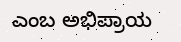ಎಂಬ ಅಭಿಪ್ರಾಯ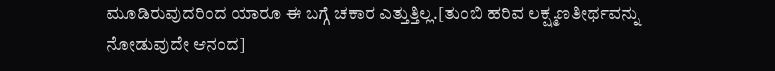ಮೂಡಿರುವುದರಿಂದ ಯಾರೂ ಈ ಬಗ್ಗೆ ಚಕಾರ ಎತ್ತುತ್ತಿಲ್ಲ.[ತುಂಬಿ ಹರಿವ ಲಕ್ಷ್ಮಣತೀರ್ಥವನ್ನು ನೋಡುವುದೇ ಆನಂದ]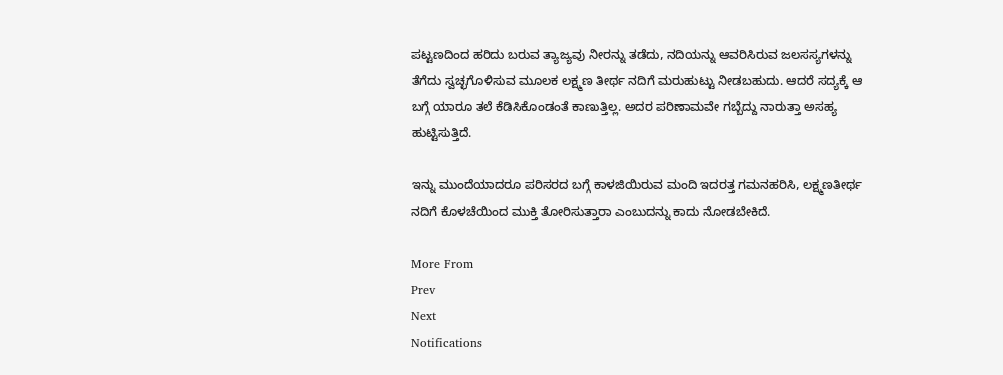ಪಟ್ಟಣದಿಂದ ಹರಿದು ಬರುವ ತ್ಯಾಜ್ಯವು ನೀರನ್ನು ತಡೆದು, ನದಿಯನ್ನು ಆವರಿಸಿರುವ ಜಲಸಸ್ಯಗಳನ್ನು ತೆಗೆದು ಸ್ವಚ್ಛಗೊಳಿಸುವ ಮೂಲಕ ಲಕ್ಷ್ಮಣ ತೀರ್ಥ ನದಿಗೆ ಮರುಹುಟ್ಟು ನೀಡಬಹುದು. ಆದರೆ ಸದ್ಯಕ್ಕೆ ಆ ಬಗ್ಗೆ ಯಾರೂ ತಲೆ ಕೆಡಿಸಿಕೊಂಡಂತೆ ಕಾಣುತ್ತಿಲ್ಲ. ಅದರ ಪರಿಣಾಮವೇ ಗಬ್ಬೆದ್ದು ನಾರುತ್ತಾ ಅಸಹ್ಯ ಹುಟ್ಟಿಸುತ್ತಿದೆ.

ಇನ್ನು ಮುಂದೆಯಾದರೂ ಪರಿಸರದ ಬಗ್ಗೆ ಕಾಳಜಿಯಿರುವ ಮಂದಿ ಇದರತ್ತ ಗಮನಹರಿಸಿ, ಲಕ್ಷ್ಮಣತೀರ್ಥ ನದಿಗೆ ಕೊಳಚೆಯಿಂದ ಮುಕ್ತಿ ತೋರಿಸುತ್ತಾರಾ ಎಂಬುದನ್ನು ಕಾದು ನೋಡಬೇಕಿದೆ.

More From
Prev
Next
Notifications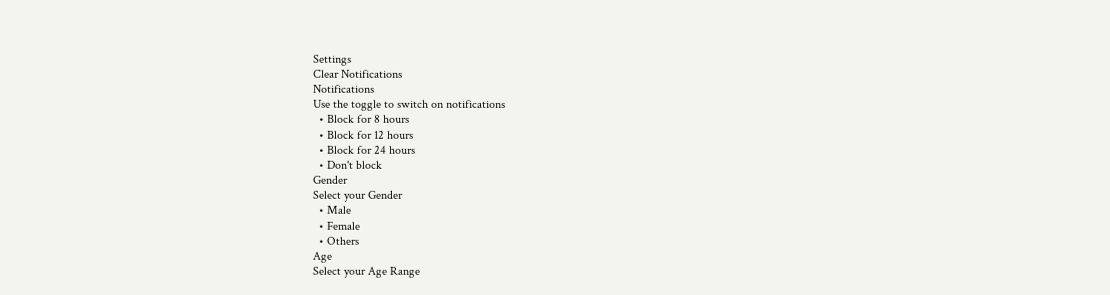Settings
Clear Notifications
Notifications
Use the toggle to switch on notifications
  • Block for 8 hours
  • Block for 12 hours
  • Block for 24 hours
  • Don't block
Gender
Select your Gender
  • Male
  • Female
  • Others
Age
Select your Age Range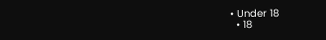• Under 18
  • 18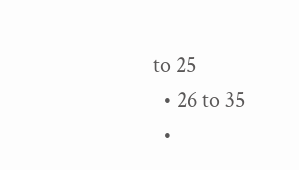to 25
  • 26 to 35
  •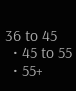36 to 45
  • 45 to 55
  • 55+